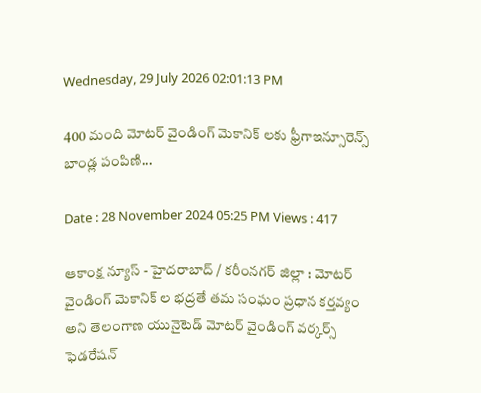Wednesday, 29 July 2026 02:01:13 PM

400 మంది మోటర్ వైండింగ్ మెకానిక్ లకు ఫ్రీగాఇన్సూరెన్స్ బాండ్ల పంపిణి...

Date : 28 November 2024 05:25 PM Views : 417

ఆకాంక్ష న్యూస్ - హైదరాబాద్ / కరీంనగర్ జిల్లా : మోటర్ వైండింగ్ మెకానిక్ ల భద్రతే తమ సంఘం ప్రధాన కర్తవ్యం అని తెలంగాణ యునైటెడ్ మోటర్ వైండింగ్ వర్కర్స్ ఫెడరేషన్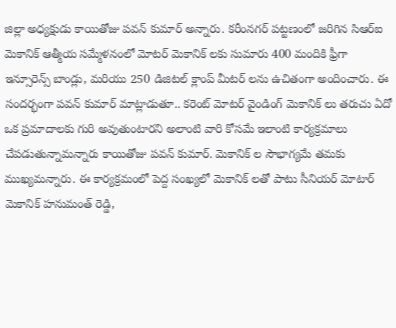జిల్లా అధ్యక్షుడు కాయితోజు పవన్ కుమార్ అన్నారు. కరీంనగర్ పట్టణంలో జరిగిన సిఆర్ఐ మెకానిక్ ఆత్మీయ సమ్మేళనంలో మోటర్ మెకానిక్ లకు సుమారు 400 మందికి ఫ్రీగా ఇన్సూరెన్స్ బాండ్లు, మరియు 250 డిజిటల్ క్లాంప్ మీటర్ లను ఉచితంగా అందించారు. ఈ సందర్భంగా పవన్ కుమార్ మాట్లాడుతూ.. కరెంట్ మోటర్ వైండింగ్ మెకానిక్ లు తరుచు ఏదో ఒక ప్రమాదాలకు గురి అవుతుంటారని అలాంటి వారి కోసమే ఇలాంటి కార్యక్రమాలు చేపడుతున్నామన్నారు కాయితోజు పవన్ కుమార్. మెకానిక్ ల సౌభాగ్యమే తమకు ముఖ్యమన్నారు. ఈ కార్యక్రమంలో పెద్ద సంఖ్యలో మెకానిక్ లతో పాటు సీనియర్ మోటార్ మెకానిక్ హనుమంత్ రెడ్డి,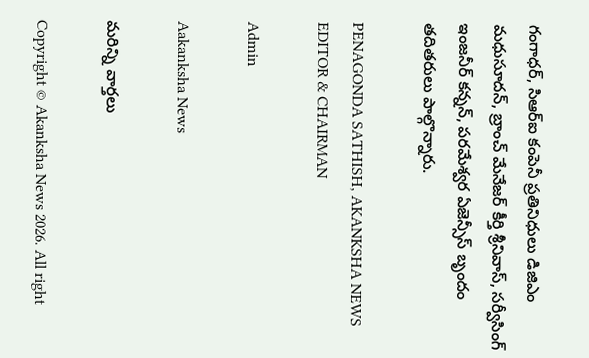గంగాధర్, సిఆర్ఐ కంపెనీ ప్రతినిధులు డిజిఎం మధుసూదన్, బ్రాంచ్ మేనేజర్ కీర్తి శ్రీనివాస్, సర్వీసింగ్ ఇంజనీర్ కన్నన్, పరమేశ్వర ఏజెన్సీస్ బృందం తదితరులు పాల్గొన్నారు.

PENAGONDA SATHISH, AKANKSHA NEWS EDITOR & CHAIRMAN

Admin

Aakanksha News

మరిన్ని వార్తలు

Copyright © Akanksha News 2026. All right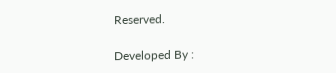Reserved.

Developed By :